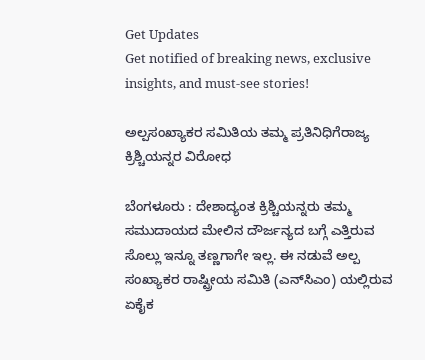Get Updates
Get notified of breaking news, exclusive insights, and must-see stories!

ಅಲ್ಪಸಂಖ್ಯಾಕರ ಸಮಿತಿಯ ತಮ್ಮ ಪ್ರತಿನಿಧಿಗೆರಾಜ್ಯ ಕ್ರಿಶ್ಚಿಯನ್ನರ ವಿರೋಧ

ಬೆಂಗಳೂರು : ದೇಶಾದ್ಯಂತ ಕ್ರಿಶ್ಚಿಯನ್ನರು ತಮ್ಮ ಸಮುದಾಯದ ಮೇಲಿನ ದೌರ್ಜನ್ಯದ ಬಗ್ಗೆ ಎತ್ತಿರುವ ಸೊಲ್ಲು ಇನ್ನೂ ತಣ್ಣಗಾಗೇ ಇಲ್ಲ. ಈ ನಡುವೆ ಅಲ್ಪ ಸಂಖ್ಯಾಕರ ರಾಷ್ಟ್ರೀಯ ಸಮಿತಿ (ಎನ್‌ಸಿಎಂ) ಯಲ್ಲಿರುವ ಏಕೈಕ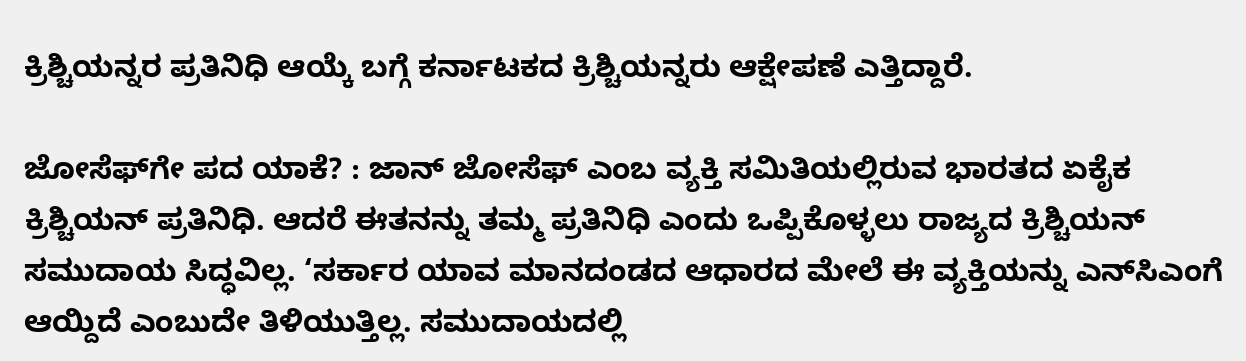ಕ್ರಿಶ್ಚಿಯನ್ನರ ಪ್ರತಿನಿಧಿ ಆಯ್ಕೆ ಬಗ್ಗೆ ಕರ್ನಾಟಕದ ಕ್ರಿಶ್ಚಿಯನ್ನರು ಆಕ್ಷೇಪಣೆ ಎತ್ತಿದ್ದಾರೆ.

ಜೋಸೆಫ್‌ಗೇ ಪದ ಯಾಕೆ? : ಜಾನ್‌ ಜೋಸೆಫ್‌ ಎಂಬ ವ್ಯಕ್ತಿ ಸಮಿತಿಯಲ್ಲಿರುವ ಭಾರತದ ಏಕೈಕ ಕ್ರಿಶ್ಚಿಯನ್‌ ಪ್ರತಿನಿಧಿ. ಆದರೆ ಈತನನ್ನು ತಮ್ಮ ಪ್ರತಿನಿಧಿ ಎಂದು ಒಪ್ಪಿಕೊಳ್ಳಲು ರಾಜ್ಯದ ಕ್ರಿಶ್ಚಿಯನ್‌ ಸಮುದಾಯ ಸಿದ್ಧವಿಲ್ಲ. ‘ಸರ್ಕಾರ ಯಾವ ಮಾನದಂಡದ ಆಧಾರದ ಮೇಲೆ ಈ ವ್ಯಕ್ತಿಯನ್ನು ಎನ್‌ಸಿಎಂಗೆ ಆಯ್ದಿದೆ ಎಂಬುದೇ ತಿಳಿಯುತ್ತಿಲ್ಲ. ಸಮುದಾಯದಲ್ಲಿ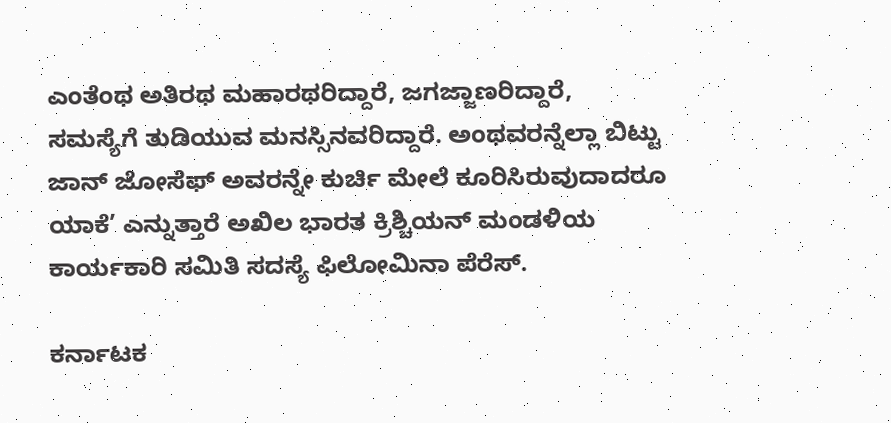ಎಂತೆಂಥ ಅತಿರಥ ಮಹಾರಥರಿದ್ದಾರೆ, ಜಗಜ್ಜಾಣರಿದ್ದಾರೆ, ಸಮಸ್ಯೆಗೆ ತುಡಿಯುವ ಮನಸ್ಸಿನವರಿದ್ದಾರೆ. ಅಂಥವರನ್ನೆಲ್ಲಾ ಬಿಟ್ಟು ಜಾನ್‌ ಜೋಸೆಫ್‌ ಅವರನ್ನೇ ಕುರ್ಚಿ ಮೇಲೆ ಕೂರಿಸಿರುವುದಾದರೂ ಯಾಕೆ’ ಎನ್ನುತ್ತಾರೆ ಅಖಿಲ ಭಾರತ ಕ್ರಿಶ್ಚಿಯನ್‌ ಮಂಡಳಿಯ ಕಾರ್ಯಕಾರಿ ಸಮಿತಿ ಸದಸ್ಯೆ ಫಿಲೋಮಿನಾ ಪೆರೆಸ್‌.

ಕರ್ನಾಟಕ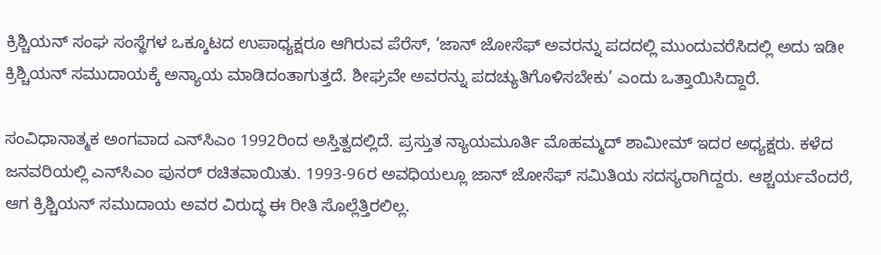ಕ್ರಿಶ್ಚಿಯನ್‌ ಸಂಘ ಸಂಸ್ಥೆಗಳ ಒಕ್ಕೂಟದ ಉಪಾಧ್ಯಕ್ಷರೂ ಆಗಿರುವ ಪೆರೆಸ್‌, ‘ಜಾನ್‌ ಜೋಸೆಫ್‌ ಅವರನ್ನು ಪದದಲ್ಲಿ ಮುಂದುವರೆಸಿದಲ್ಲಿ ಅದು ಇಡೀ ಕ್ರಿಶ್ಚಿಯನ್‌ ಸಮುದಾಯಕ್ಕೆ ಅನ್ಯಾಯ ಮಾಡಿದಂತಾಗುತ್ತದೆ. ಶೀಘ್ರವೇ ಅವರನ್ನು ಪದಚ್ಯುತಿಗೊಳಿಸಬೇಕು’ ಎಂದು ಒತ್ತಾಯಿಸಿದ್ದಾರೆ.

ಸಂವಿಧಾನಾತ್ಮಕ ಅಂಗವಾದ ಎನ್‌ಸಿಎಂ 1992ರಿಂದ ಅಸ್ತಿತ್ವದಲ್ಲಿದೆ. ಪ್ರಸ್ತುತ ನ್ಯಾಯಮೂರ್ತಿ ಮೊಹಮ್ಮದ್‌ ಶಾಮೀಮ್‌ ಇದರ ಅಧ್ಯಕ್ಷರು. ಕಳೆದ ಜನವರಿಯಲ್ಲಿ ಎನ್‌ಸಿಎಂ ಪುನರ್‌ ರಚಿತವಾಯಿತು. 1993-96ರ ಅವಧಿಯಲ್ಲೂ ಜಾನ್‌ ಜೋಸೆಫ್‌ ಸಮಿತಿಯ ಸದಸ್ಯರಾಗಿದ್ದರು. ಆಶ್ಚರ್ಯವೆಂದರೆ, ಆಗ ಕ್ರಿಶ್ಚಿಯನ್‌ ಸಮುದಾಯ ಅವರ ವಿರುದ್ಧ ಈ ರೀತಿ ಸೊಲ್ಲೆತ್ತಿರಲಿಲ್ಲ.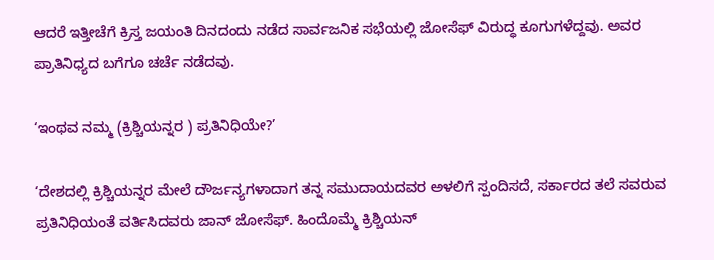ಆದರೆ ಇತ್ತೀಚೆಗೆ ಕ್ರಿಸ್ತ ಜಯಂತಿ ದಿನದಂದು ನಡೆದ ಸಾರ್ವಜನಿಕ ಸಭೆಯಲ್ಲಿ ಜೋಸೆಫ್‌ ವಿರುದ್ಧ ಕೂಗುಗಳೆದ್ದವು. ಅವರ ಪ್ರಾತಿನಿಧ್ಯದ ಬಗೆಗೂ ಚರ್ಚೆ ನಡೆದವು.

‘ಇಂಥವ ನಮ್ಮ (ಕ್ರಿಶ್ಚಿಯನ್ನರ ) ಪ್ರತಿನಿಧಿಯೇ?’

‘ದೇಶದಲ್ಲಿ ಕ್ರಿಶ್ಚಿಯನ್ನರ ಮೇಲೆ ದೌರ್ಜನ್ಯಗಳಾದಾಗ ತನ್ನ ಸಮುದಾಯದವರ ಅಳಲಿಗೆ ಸ್ಪಂದಿಸದೆ, ಸರ್ಕಾರದ ತಲೆ ಸವರುವ ಪ್ರತಿನಿಧಿಯಂತೆ ವರ್ತಿಸಿದವರು ಜಾನ್‌ ಜೋಸೆಫ್‌. ಹಿಂದೊಮ್ಮೆ ಕ್ರಿಶ್ಚಿಯನ್‌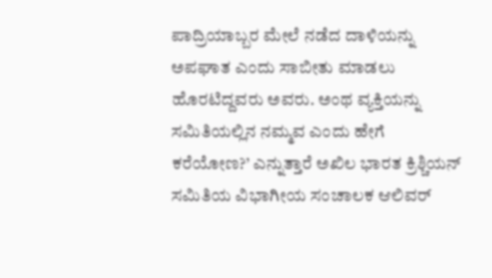ಪಾದ್ರಿಯಾಬ್ಬರ ಮೇಲೆ ನಡೆದ ದಾಳಿಯನ್ನು ಅಪಘಾತ ಎಂದು ಸಾಬೀತು ಮಾಡಲು ಹೊರಟಿದ್ದವರು ಅವರು. ಅಂಥ ವ್ಯಕ್ತಿಯನ್ನು ಸಮಿತಿಯಲ್ಲಿನ ನಮ್ಮವ ಎಂದು ಹೇಗೆ ಕರೆಯೋಣ?’ ಎನ್ನುತ್ತಾರೆ ಅಖಿಲ ಭಾರತ ಕ್ರಿಶ್ಚಿಯನ್‌ ಸಮಿತಿಯ ವಿಭಾಗೀಯ ಸಂಚಾಲಕ ಆಲಿವರ್‌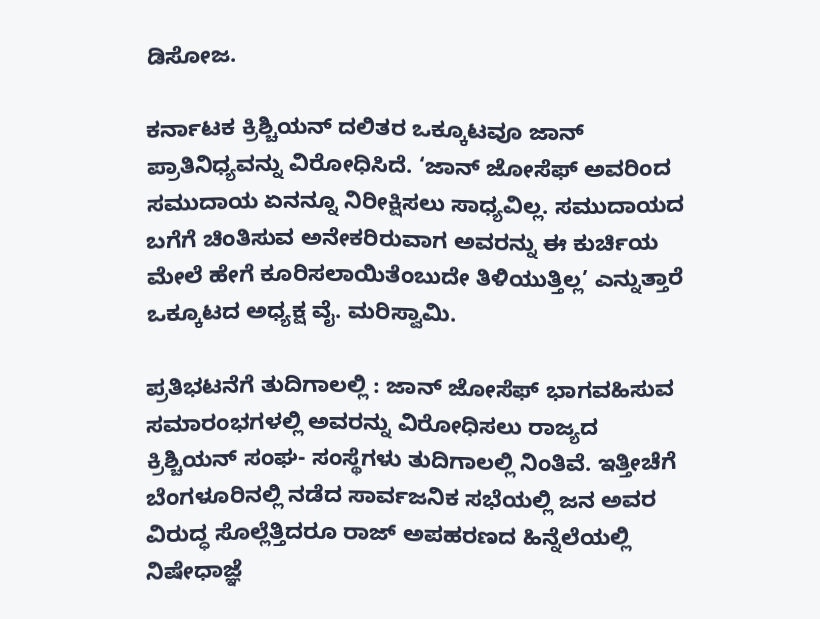ಡಿಸೋಜ.

ಕರ್ನಾಟಕ ಕ್ರಿಶ್ಚಿಯನ್‌ ದಲಿತರ ಒಕ್ಕೂಟವೂ ಜಾನ್‌ ಪ್ರಾತಿನಿಧ್ಯವನ್ನು ವಿರೋಧಿಸಿದೆ. ‘ಜಾನ್‌ ಜೋಸೆಫ್‌ ಅವರಿಂದ ಸಮುದಾಯ ಏನನ್ನೂ ನಿರೀಕ್ಷಿಸಲು ಸಾಧ್ಯವಿಲ್ಲ. ಸಮುದಾಯದ ಬಗೆಗೆ ಚಿಂತಿಸುವ ಅನೇಕರಿರುವಾಗ ಅವರನ್ನು ಈ ಕುರ್ಚಿಯ ಮೇಲೆ ಹೇಗೆ ಕೂರಿಸಲಾಯಿತೆಂಬುದೇ ತಿಳಿಯುತ್ತಿಲ್ಲ’ ಎನ್ನುತ್ತಾರೆ ಒಕ್ಕೂಟದ ಅಧ್ಯಕ್ಷ ವೈ. ಮರಿಸ್ವಾಮಿ.

ಪ್ರತಿಭಟನೆಗೆ ತುದಿಗಾಲಲ್ಲಿ : ಜಾನ್‌ ಜೋಸೆಫ್‌ ಭಾಗವಹಿಸುವ ಸಮಾರಂಭಗಳಲ್ಲಿ ಅವರನ್ನು ವಿರೋಧಿಸಲು ರಾಜ್ಯದ ಕ್ರಿಶ್ಚಿಯನ್‌ ಸಂಘ- ಸಂಸ್ಥೆಗಳು ತುದಿಗಾಲಲ್ಲಿ ನಿಂತಿವೆ. ಇತ್ತೀಚೆಗೆ ಬೆಂಗಳೂರಿನಲ್ಲಿ ನಡೆದ ಸಾರ್ವಜನಿಕ ಸಭೆಯಲ್ಲಿ ಜನ ಅವರ ವಿರುದ್ಧ ಸೊಲ್ಲೆತ್ತಿದರೂ ರಾಜ್‌ ಅಪಹರಣದ ಹಿನ್ನೆಲೆಯಲ್ಲಿ ನಿಷೇಧಾಜ್ಞೆ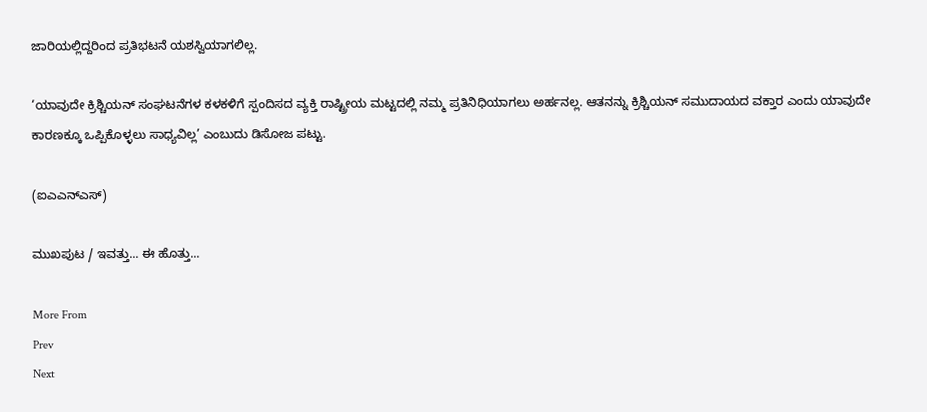ಜಾರಿಯಲ್ಲಿದ್ದರಿಂದ ಪ್ರತಿಭಟನೆ ಯಶಸ್ವಿಯಾಗಲಿಲ್ಲ.

‘ಯಾವುದೇ ಕ್ರಿಶ್ಚಿಯನ್‌ ಸಂಘಟನೆಗಳ ಕಳಕಳಿಗೆ ಸ್ಪಂದಿಸದ ವ್ಯಕ್ತಿ ರಾಷ್ಟ್ರೀಯ ಮಟ್ಟದಲ್ಲಿ ನಮ್ಮ ಪ್ರತಿನಿಧಿಯಾಗಲು ಅರ್ಹನಲ್ಲ. ಆತನನ್ನು ಕ್ರಿಶ್ಚಿಯನ್‌ ಸಮುದಾಯದ ವಕ್ತಾರ ಎಂದು ಯಾವುದೇ ಕಾರಣಕ್ಕೂ ಒಪ್ಪಿಕೊಳ್ಳಲು ಸಾಧ್ಯವಿಲ್ಲ’ ಎಂಬುದು ಡಿಸೋಜ ಪಟ್ಟು.

(ಐಎಎನ್‌ಎಸ್‌)

ಮುಖಪುಟ / ಇವತ್ತು... ಈ ಹೊತ್ತು...

More From
Prev
Next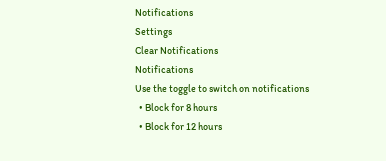Notifications
Settings
Clear Notifications
Notifications
Use the toggle to switch on notifications
  • Block for 8 hours
  • Block for 12 hours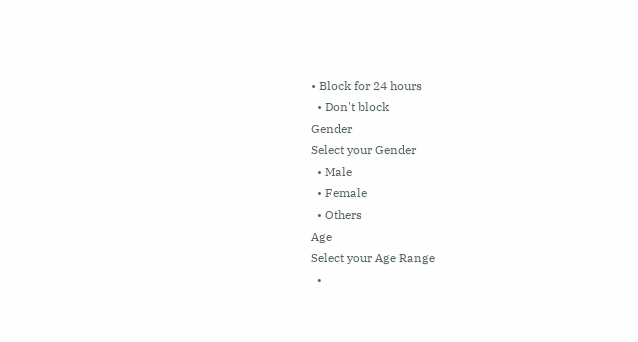• Block for 24 hours
  • Don't block
Gender
Select your Gender
  • Male
  • Female
  • Others
Age
Select your Age Range
  •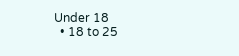Under 18
  • 18 to 25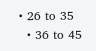• 26 to 35
  • 36 to 45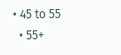• 45 to 55
  • 55+